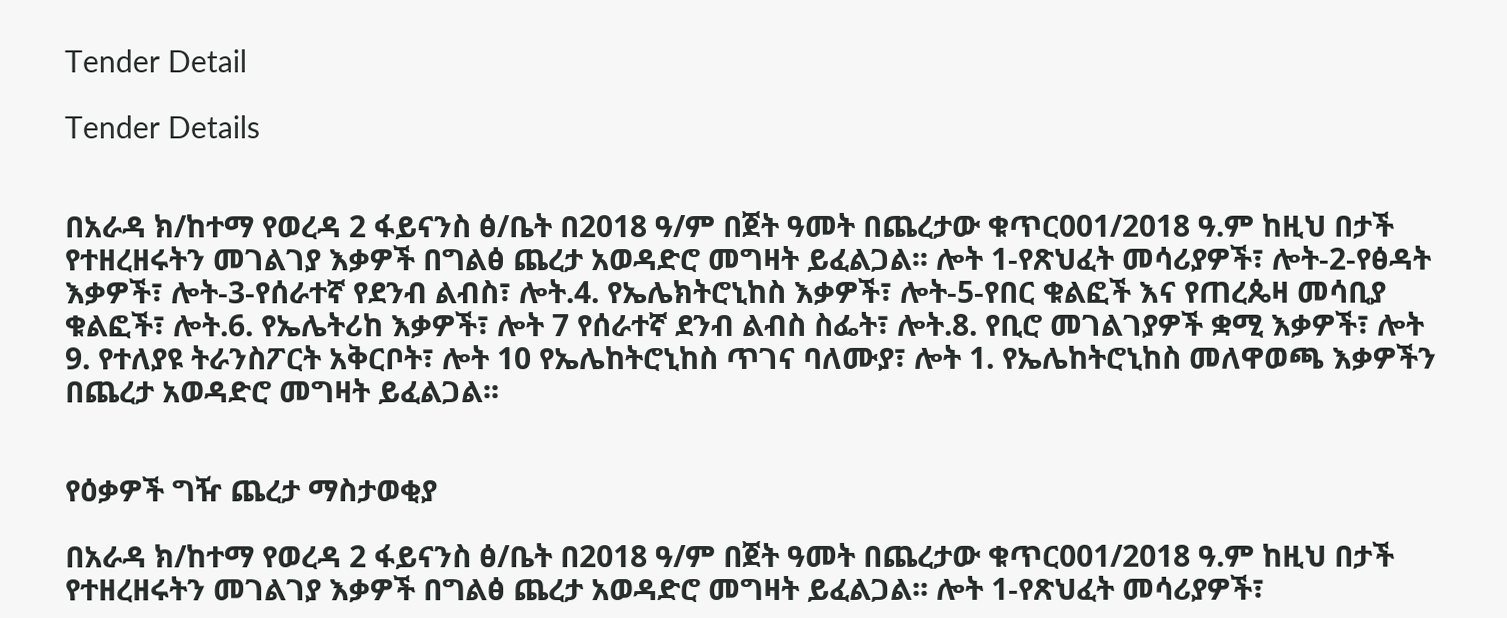Tender Detail

Tender Details


በአራዳ ክ/ከተማ የወረዳ 2 ፋይናንስ ፅ/ቤት በ2018 ዓ/ም በጀት ዓመት በጨረታው ቁጥር001/2018 ዓ.ም ከዚህ በታች የተዘረዘሩትን መገልገያ እቃዎች በግልፅ ጨረታ አወዳድሮ መግዛት ይፈልጋል፡፡ ሎት 1-የጽህፈት መሳሪያዎች፣ ሎት-2-የፅዳት እቃዎች፣ ሎት-3-የሰራተኛ የደንብ ልብስ፣ ሎት.4. የኤሌክትሮኒከስ እቃዎች፣ ሎት-5-የበር ቁልፎች እና የጠረጴዛ መሳቢያ ቁልፎች፣ ሎት.6. የኤሌትሪከ እቃዎች፣ ሎት 7 የሰራተኛ ደንብ ልብስ ስፌት፣ ሎት.8. የቢሮ መገልገያዎች ቋሚ እቃዎች፣ ሎት 9. የተለያዩ ትራንስፖርት አቅርቦት፣ ሎት 10 የኤሌከትሮኒከስ ጥገና ባለሙያ፣ ሎት 1. የኤሌከትሮኒከስ መለዋወጫ እቃዎችን በጨረታ አወዳድሮ መግዛት ይፈልጋል፡፡


የዕቃዎች ግዥ ጨረታ ማስታወቂያ

በአራዳ ክ/ከተማ የወረዳ 2 ፋይናንስ ፅ/ቤት በ2018 ዓ/ም በጀት ዓመት በጨረታው ቁጥር001/2018 ዓ.ም ከዚህ በታች የተዘረዘሩትን መገልገያ እቃዎች በግልፅ ጨረታ አወዳድሮ መግዛት ይፈልጋል፡፡ ሎት 1-የጽህፈት መሳሪያዎች፣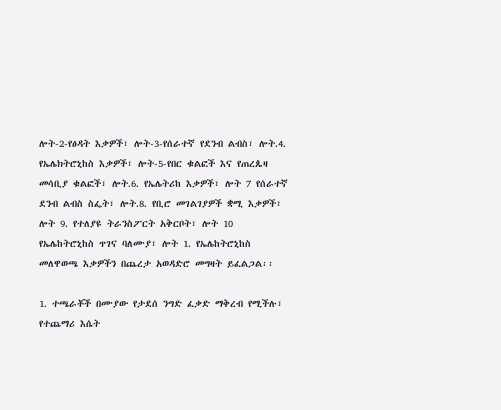ሎት-2-የፅዳት እቃዎች፣ ሎት-3-የሰራተኛ የደንብ ልብስ፣ ሎት.4. የኤሌክትሮኒከስ እቃዎች፣ ሎት-5-የበር ቁልፎች እና የጠረጴዛ መሳቢያ ቁልፎች፣ ሎት.6. የኤሌትሪከ እቃዎች፣ ሎት 7 የሰራተኛ ደንብ ልብስ ስፌት፣ ሎት.8. የቢሮ መገልገያዎች ቋሚ እቃዎች፣ ሎት 9. የተለያዩ ትራንስፖርት አቅርቦት፣ ሎት 10 የኤሌከትሮኒከስ ጥገና ባለሙያ፣ ሎት 1. የኤሌከትሮኒከስ መለዋወጫ እቃዎችን በጨረታ አወዳድሮ መግዛት ይፈልጋል፡፡

1. ተጫራቾች በሙያው የታደሰ ንግድ ፈቃድ ማቅረብ የሚችሉ፣ የተጨማሪ እሴት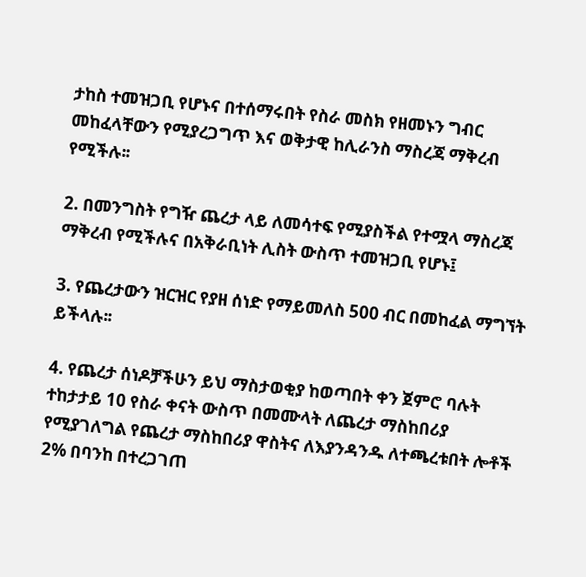ታከስ ተመዝጋቢ የሆኑና በተሰማሩበት የስራ መስክ የዘመኑን ግብር መከፈላቸውን የሚያረጋግጥ እና ወቅታዊ ከሊራንስ ማስረጃ ማቅረብ የሚችሉ፡፡

2. በመንግስት የግዥ ጨረታ ላይ ለመሳተፍ የሚያስችል የተሟላ ማስረጃ ማቅረብ የሚችሉና በአቅራቢነት ሊስት ውስጥ ተመዝጋቢ የሆኑ፤

3. የጨረታውን ዝርዝር የያዘ ሰነድ የማይመለስ 500 ብር በመከፈል ማግኘት ይችላሉ፡፡

4. የጨረታ ሰነዶቻችሁን ይህ ማስታወቂያ ከወጣበት ቀን ጀምሮ ባሉት ተከታታይ 10 የስራ ቀናት ውስጥ በመሙላት ለጨረታ ማስከበሪያ የሚያገለግል የጨረታ ማስከበሪያ ዋስትና ለእያንዳንዱ ለተጫረቱበት ሎቶች 2% በባንከ በተረጋገጠ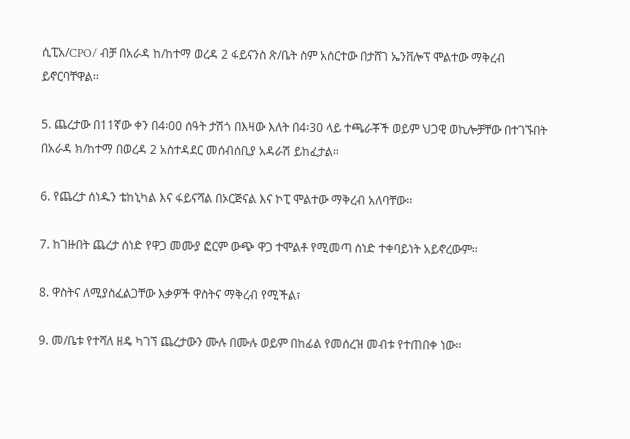ሲፒአ/CPO/ ብቻ በአራዳ ከ/ከተማ ወረዳ 2 ፋይናንስ ጽ/ቤት ስም አሰርተው በታሸገ ኤንቨሎፕ ሞልተው ማቅረብ ይኖርባቸዋል፡፡

5. ጨረታው በ11ኛው ቀን በ4፡00 ሰዓት ታሽጎ በእዛው እለት በ4፡30 ላይ ተጫራቾች ወይም ህጋዊ ወኪሎቻቸው በተገኙበት በአራዳ ክ/ከተማ በወረዳ 2 አስተዳደር መሰብሰቢያ አዳራሽ ይከፈታል።

6. የጨረታ ሰነዱን ቴከኒካል እና ፋይናሻል በኦርጅናል እና ኮፒ ሞልተው ማቅረብ አለባቸው፡፡

7. ከገዙበት ጨረታ ሰነድ የዋጋ መሙያ ፎርም ውጭ ዋጋ ተሞልቶ የሚመጣ ሰነድ ተቀባይነት አይኖረውም፡፡

8. ዋስትና ለሚያስፈልጋቸው እቃዎች ዋስትና ማቅረብ የሚችል፣

9. መ/ቤቱ የተሻለ ዘዴ ካገኘ ጨረታውን ሙሉ በሙሉ ወይም በከፊል የመሰረዝ መብቱ የተጠበቀ ነው፡፡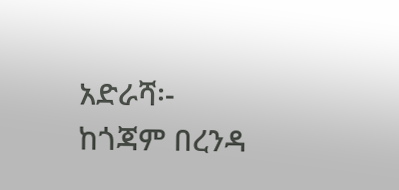አድራሻ፡- ከጎጃም በረንዳ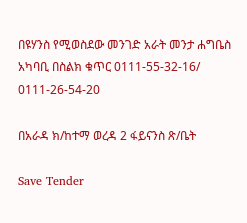በዩሃንስ የሚወስደው መንገድ አራት መንታ ሐግቤስ አካባቢ በስልክ ቁጥር 0111-55-32-16/ 0111-26-54-20

በአራዳ ክ/ከተማ ወረዳ 2 ፋይናንስ ጽ/ቤት

Save Tender